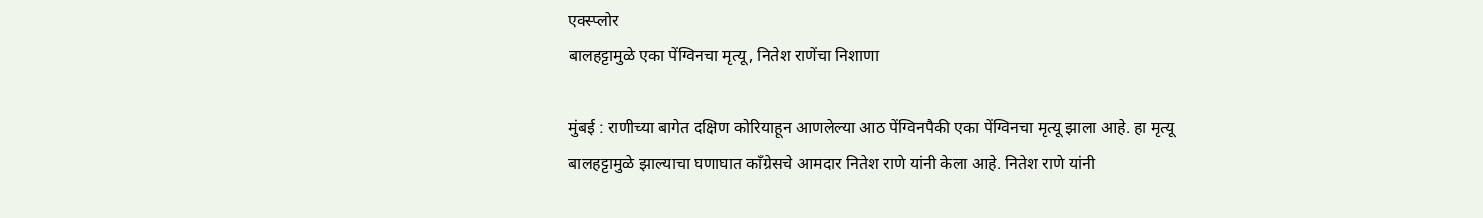एक्स्प्लोर
बालहट्टामुळे एका पेंग्विनचा मृत्यू, नितेश राणेंचा निशाणा

मुंबई : राणीच्या बागेत दक्षिण कोरियाहून आणलेल्या आठ पेंग्विनपैकी एका पेंग्विनचा मृत्यू झाला आहे. हा मृत्यू बालहट्टामुळे झाल्याचा घणाघात काँग्रेसचे आमदार नितेश राणे यांनी केला आहे. नितेश राणे यांनी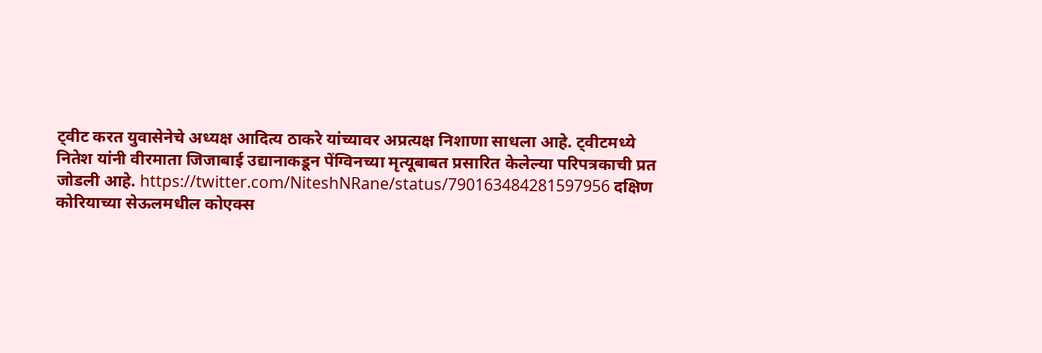ट्वीट करत युवासेनेचे अध्यक्ष आदित्य ठाकरे यांच्यावर अप्रत्यक्ष निशाणा साधला आहे. ट्वीटमध्ये नितेश यांनी वीरमाता जिजाबाई उद्यानाकडून पेंग्विनच्या मृत्यूबाबत प्रसारित केलेल्या परिपत्रकाची प्रत जोडली आहे. https://twitter.com/NiteshNRane/status/790163484281597956 दक्षिण कोरियाच्या सेऊलमधील कोएक्स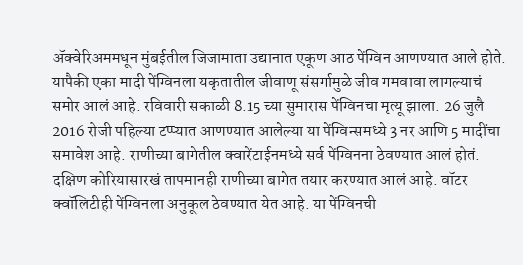ॲक्वेरिअममधून मुंबईतील जिजामाता उद्यानात एकूण आठ पेंग्विन आणण्यात आले होते. यापैकी एका मादी पेंग्विनला यकृतातील जीवाणू संसर्गामुळे जीव गमवावा लागल्याचं समोर आलं आहे. रविवारी सकाळी 8.15 च्या सुमारास पेंग्विनचा मृत्यू झाला. 26 जुलै 2016 रोजी पहिल्या टप्प्यात आणण्यात आलेल्या या पेंग्विन्समध्ये 3 नर आणि 5 मादींचा समावेश आहे. राणीच्या बागेतील क्वारेंटाईनमध्ये सर्व पेंग्विनना ठेवण्यात आलं होतं. दक्षिण कोरियासारखं तापमानही राणीच्या बागेत तयार करण्यात आलं आहे. वॉटर क्वॉलिटीही पेंग्विनला अनुकूल ठेवण्यात येत आहे. या पेंग्विनची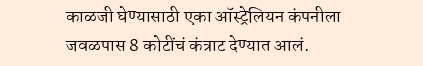काळजी घेण्यासाठी एका ऑस्ट्रेलियन कंपनीला जवळपास 8 कोटींचं कंत्राट देण्यात आलं.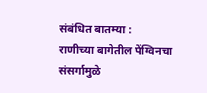संबंधित बातम्या :
राणीच्या बागेतील पेंग्विनचा संसर्गामुळे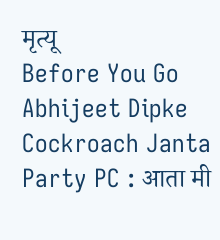मृत्यू
Before You Go
Abhijeet Dipke Cockroach Janta Party PC : आता मी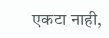एकटा नाही,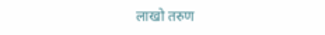लाखो तरुण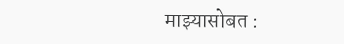माझ्यासोबत :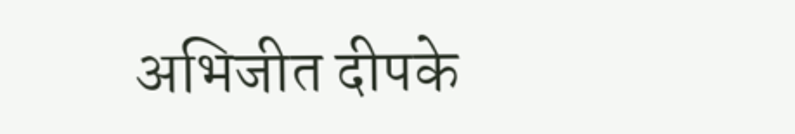अभिजीत दीपके